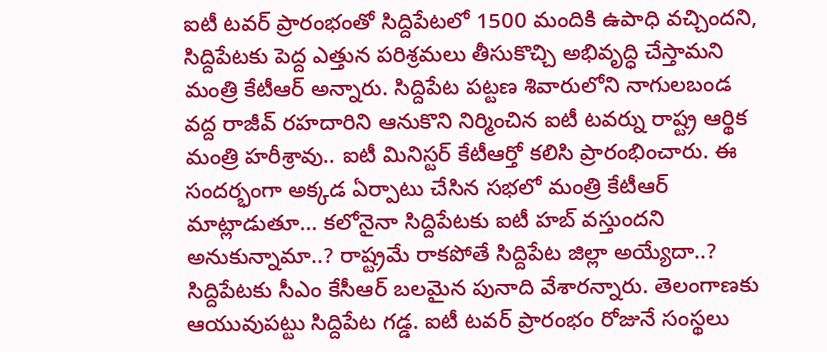ఐటీ టవర్ ప్రారంభంతో సిద్దిపేటలో 1500 మందికి ఉపాధి వచ్చిందని, సిద్దిపేటకు పెద్ద ఎత్తున పరిశ్రమలు తీసుకొచ్చి అభివృద్ధి చేస్తామని మంత్రి కేటీఆర్ అన్నారు. సిద్దిపేట పట్టణ శివారులోని నాగులబండ వద్ద రాజీవ్ రహదారిని ఆనుకొని నిర్మించిన ఐటీ టవర్ను రాష్ట్ర ఆర్థిక మంత్రి హరీశ్రావు.. ఐటీ మినిస్టర్ కేటీఆర్తో కలిసి ప్రారంభించారు. ఈ సందర్భంగా అక్కడ ఏర్పాటు చేసిన సభలో మంత్రి కేటీఆర్ మాట్లాడుతూ… కలోనైనా సిద్దిపేటకు ఐటీ హబ్ వస్తుందని అనుకున్నామా..? రాష్ట్రమే రాకపోతే సిద్దిపేట జిల్లా అయ్యేదా..? సిద్దిపేటకు సీఎం కేసీఆర్ బలమైన పునాది వేశారన్నారు. తెలంగాణకు ఆయువుపట్టు సిద్దిపేట గడ్డ. ఐటీ టవర్ ప్రారంభం రోజునే సంస్థలు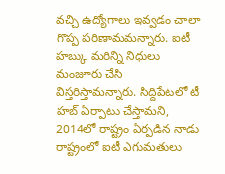వచ్చి ఉద్యోగాలు ఇవ్వడం చాలా గొప్ప పరిణామమన్నారు. ఐటీ హబ్కు మరిన్ని నిధులు మంజూరు చేసి విస్తరిస్తామన్నారు. సిద్దిపేటలో టీ హబ్ ఏర్పాటు చేస్తామని, 2014లో రాష్ట్రం ఏర్పడిన నాడు రాష్ట్రంలో ఐటీ ఎగుమతులు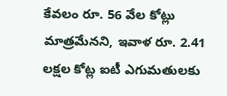కేవలం రూ. 56 వేల కోట్లు మాత్రమేనని, ఇవాళ రూ. 2.41 లక్షల కోట్ల ఐటీ ఎగుమతులకు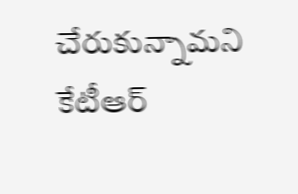చేరుకున్నామని కేటీఆర్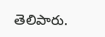తెలిపారు.